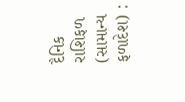દૈનિક રાશિફળ (સામાન્ય ફળાદેશ) :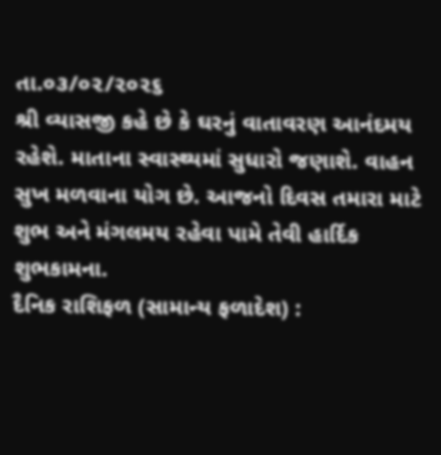તા.૦૩/૦૨/૨૦૨૬
શ્રી વ્યાસજી કહે છે કે ઘરનું વાતાવરણ આનંદમય રહેશે. માતાના સ્વાસ્થ્યમાં સુધારો જણાશે. વાહન સુખ મળવાના યોગ છે. આજનો દિવસ તમારા માટે શુભ અને મંગલમય રહેવા પામે તેવી હાર્દિક શુભકામના.
દૈનિક રાશિફળ (સામાન્ય ફળાદેશ) :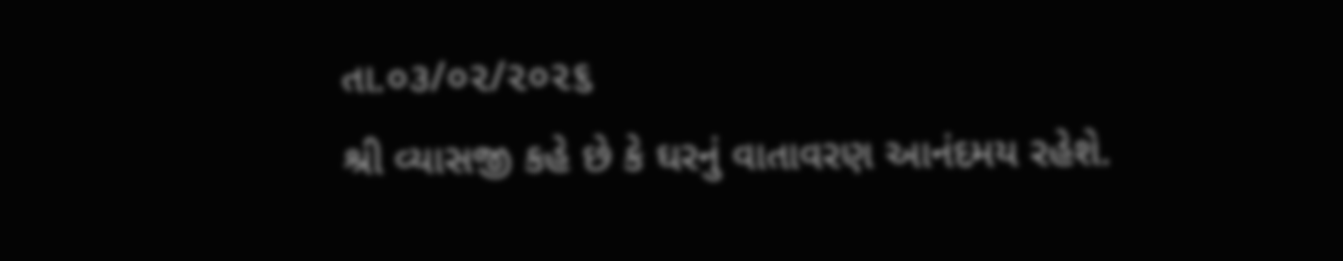તા.૦૩/૦૨/૨૦૨૬
શ્રી વ્યાસજી કહે છે કે ઘરનું વાતાવરણ આનંદમય રહેશે.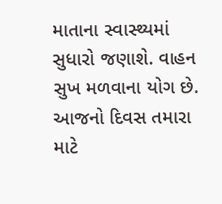માતાના સ્વાસ્થ્યમાં સુધારો જણાશે. વાહન સુખ મળવાના યોગ છે. આજનો દિવસ તમારા માટે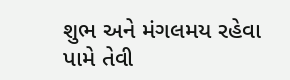શુભ અને મંગલમય રહેવા પામે તેવી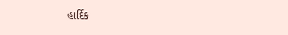હાર્દિક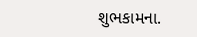શુભકામના.